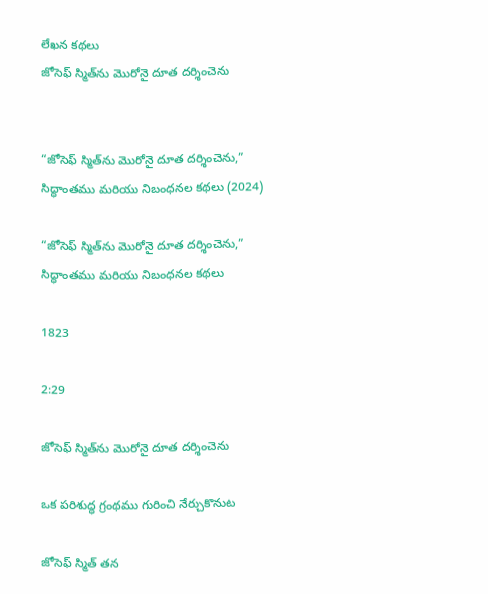లేఖన కథలు
జోసెఫ్ స్మిత్‌ను మొరోనై దూత దర్శించెను


“జోసెఫ్ స్మిత్‌ను మొరోనై దూత దర్శించెను,” సిద్ధాంతము మరియు నిబంధనల కథలు (2024)

“జోసెఫ్ స్మిత్‌ను మొరోనై దూత దర్శించెను,” సిద్ధాంతము మరియు నిబంధనల కథలు

1823

2:29

జోసెఫ్ స్మిత్‌ను మొరోనై దూత దర్శించెను

ఒక పరిశుద్ధ గ్రంథము గురించి నేర్చుకొనుట

జోసెఫ్ స్మిత్ తన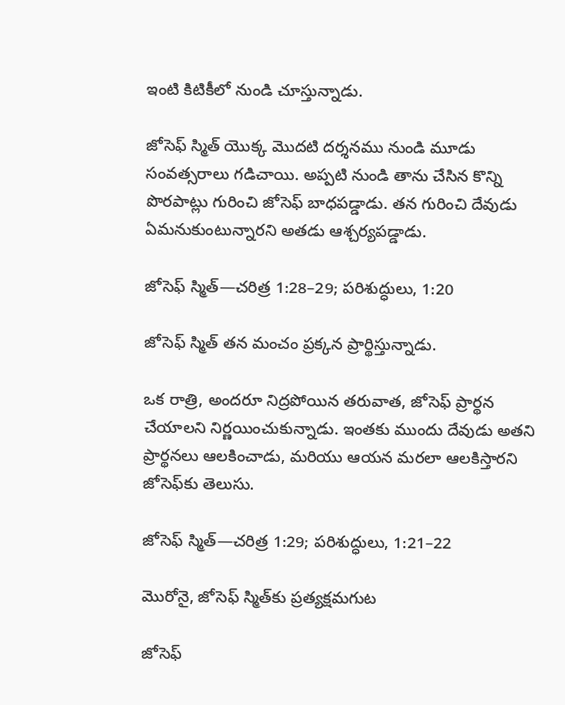ఇంటి కిటికీలో నుండి చూస్తున్నాడు.

జోసెఫ్ స్మిత్ యొక్క మొదటి దర్శనము నుండి మూడు సంవత్సరాలు గడిచాయి. అప్పటి నుండి తాను చేసిన కొన్ని పొరపాట్లు గురించి జోసెఫ్ బాధపడ్డాడు. తన గురించి దేవుడు ఏమనుకుంటున్నారని అతడు ఆశ్చర్యపడ్డాడు.

జోసెఫ్ స్మిత్—చరిత్ర 1:28–29; పరిశుద్ధులు, 1:20

జోసెఫ్ స్మిత్ తన మంచం ప్రక్కన ప్రార్థిస్తున్నాడు.

ఒక రాత్రి, అందరూ నిద్రపోయిన తరువాత, జోసెఫ్ ప్రార్థన చేయాలని నిర్ణయించుకున్నాడు. ఇంతకు ముందు దేవుడు అతని ప్రార్థనలు ఆలకించాడు, మరియు ఆయన మరలా ఆలకిస్తారని జోసెఫ్‌కు తెలుసు.

జోసెఫ్ స్మిత్—చరిత్ర 1:29; పరిశుద్ధులు, 1:21–22

మొరోనై, జోసెఫ్ స్మిత్‌కు ప్రత్యక్షమగుట

జోసెఫ్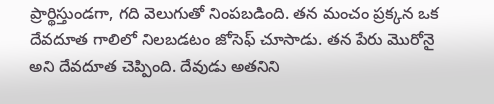ప్రార్థిస్తుండగా, గది వెలుగుతో నింపబడింది. తన మంచం ప్రక్కన ఒక దేవదూత గాలిలో నిలబడటం జోసెఫ్ చూసాడు. తన పేరు మొరోనై అని దేవదూత చెప్పింది. దేవుడు అతనిని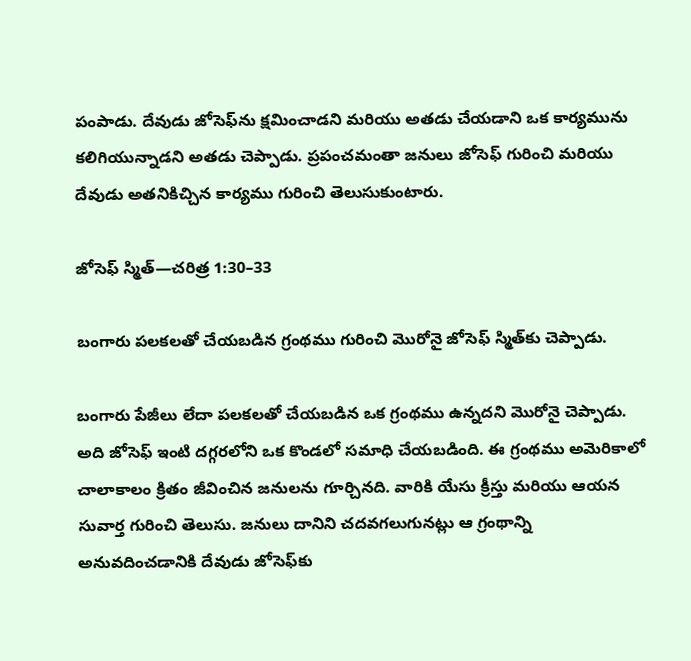పంపాడు. దేవుడు జోసెఫ్‌ను క్షమించాడని మరియు అతడు చేయడాని ఒక కార్యమును కలిగియున్నాడని అతడు చెప్పాడు. ప్రపంచమంతా జనులు జోసెఫ్ గురించి మరియు దేవుడు అతనికిచ్చిన కార్యము గురించి తెలుసుకుంటారు.

జోసెఫ్ స్మిత్—చరిత్ర 1:30–33

బంగారు పలకలతో చేయబడిన గ్రంథము గురించి మొరోనై జోసెఫ్ స్మిత్‌కు చెప్పాడు.

బంగారు పేజీలు లేదా పలకలతో చేయబడిన ఒక గ్రంథము ఉన్నదని మొరోనై చెప్పాడు. అది జోసెఫ్ ఇంటి దగ్గరలోని ఒక కొండలో సమాధి చేయబడింది. ఈ గ్రంథము అమెరికాలో చాలాకాలం క్రితం జీవించిన జనులను గూర్చినది. వారికి యేసు క్రీస్తు మరియు ఆయన సువార్త గురించి తెలుసు. జనులు దానిని చదవగలుగునట్లు ఆ గ్రంథాన్ని అనువదించడానికి దేవుడు జోసెఫ్‌కు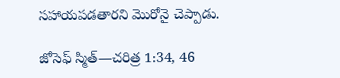సహాయపడతారని మొరోనై చెప్పాడు.

జోసెఫ్ స్మిత్—చరిత్ర 1:34, 46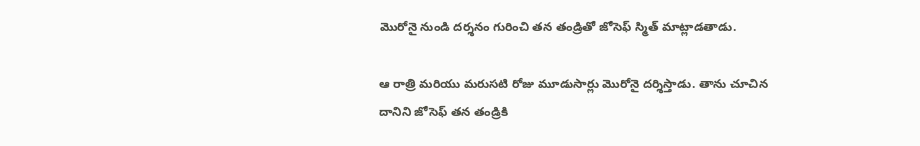మొరోనై నుండి దర్శనం గురించి తన తండ్రితో జోసెఫ్ స్మిత్ మాట్లాడతాడు.

ఆ రాత్రి మరియు మరుసటి రోజు మూడుసార్లు మొరోనై దర్శిస్తాడు. తాను చూచిన దానిని జోసెఫ్ తన తండ్రికి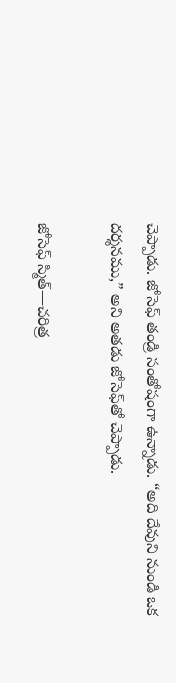చెప్పాడు. జోసెఫ్ తండ్రి సంతోషంగా ఉన్నాడు. “అది దేవుని నుండి ఒక దర్శనము,” అని అతడు జోసెఫ్‌తో చెప్పాడు.

జోసెఫ్ స్మిత్—చరిత్ర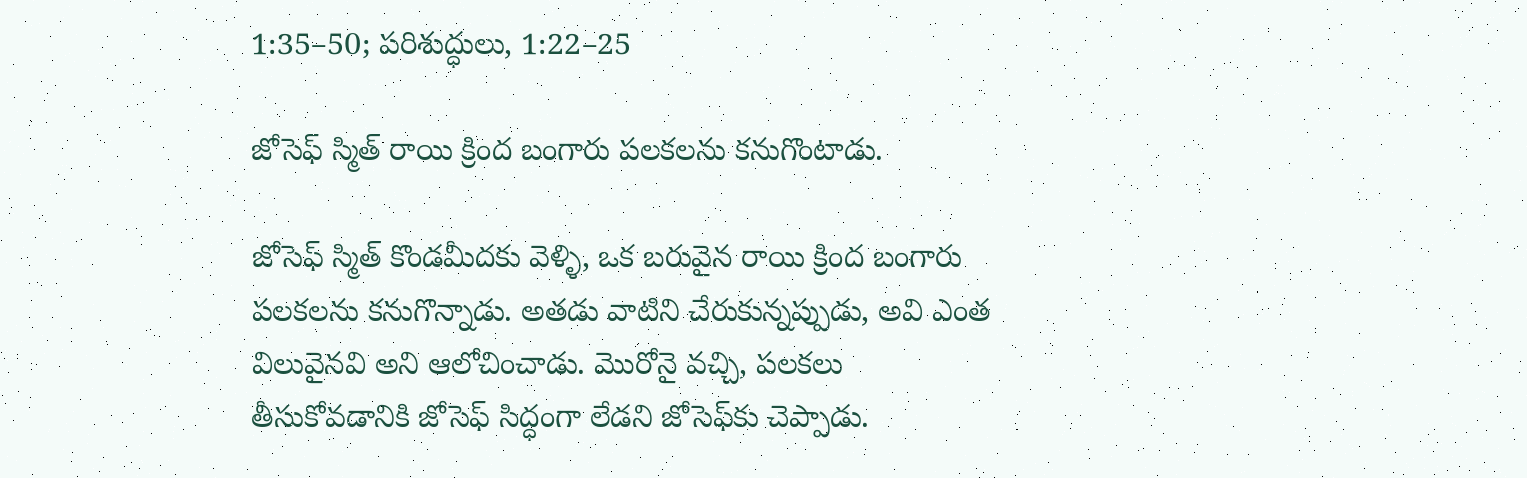1:35–50; పరిశుద్ధులు, 1:22–25

జోసెఫ్ స్మిత్ రాయి క్రింద బంగారు పలకలను కనుగొంటాడు.

జోసెఫ్ స్మిత్ కొండమీదకు వెళ్ళి, ఒక బరువైన రాయి క్రింద బంగారు పలకలను కనుగొన్నాడు. అతడు వాటిని చేరుకున్నప్పుడు, అవి ఎంత విలువైనవి అని ఆలోచించాడు. మొరోనై వచ్చి, పలకలు తీసుకోవడానికి జోసెఫ్ సిద్ధంగా లేడని జోసెఫ్‌కు చెప్పాడు.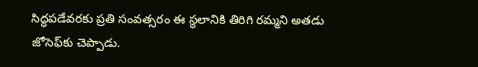సిద్ధపడేవరకు ప్రతి సంవత్సరం ఈ స్థలానికి తిరిగి రమ్మని అతడు జోసెఫ్‌కు చెప్పాడు.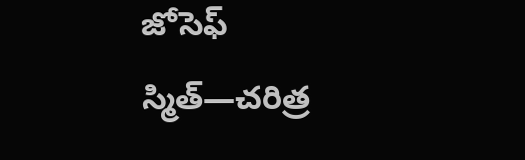జోసెఫ్ స్మిత్—చరిత్ర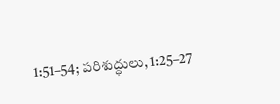1:51–54; పరిశుద్ధులు, 1:25–27